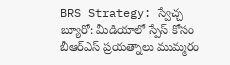BRS Strategy: స్వేచ్చ బ్యూరో: మీడియాలో స్పేస్ కోసం బీఆర్ఎస్ ప్రయత్నాలు ముమ్మరం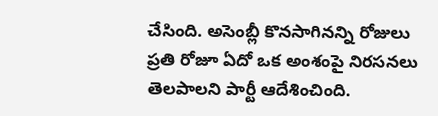చేసింది. అసెంబ్లీ కొనసాగినన్ని రోజులు ప్రతి రోజూ ఏదో ఒక అంశంపై నిరసనలు తెలపాలని పార్టీ ఆదేశించింది.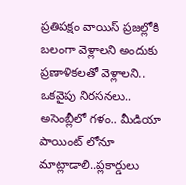ప్రతిపక్షం వాయిస్ ప్రజల్లోకి బలంగా వెళ్లాలని అందుకు ప్రణాళికలతో వెళ్లాలని.. ఒకవైపు నిరసనలు.. అసెంబ్లీలో గళం.. మీడియా పాయింట్ లోనూ మాట్లాడాలి..ప్లకార్డులు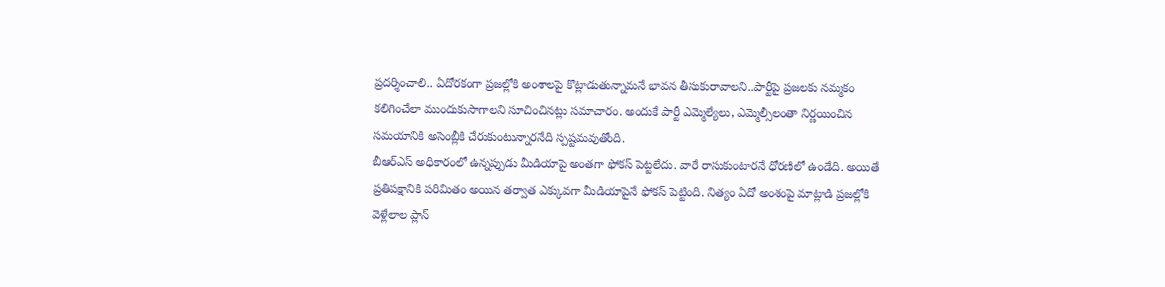ప్రదర్శించాలి.. ఏదోరకంగా ప్రజల్లోకి అంశాలపై కొట్లాడుతున్నామనే భావన తీసుకురావాలని..పార్టీపై ప్రజలకు నమ్మకం కలిగించేలా ముందుకుసాగాలని సూచించినట్లు సమాచారం. అందుకే పార్టీ ఎమ్మెల్యేలు, ఎమ్మెల్సీలంతా నిర్ణయించిన సమయానికి అసెంబ్లీకి చేరుకుంటున్నారనేది స్పష్టమవుతోంది.
బీఆర్ఎస్ అధికారంలో ఉన్నప్పుడు మీడియాపై అంతగా ఫోకస్ పెట్టలేదు. వారే రాసుకుంటారనే ధోరణిలో ఉండేది. అయితే ప్రతిపక్షానికి పరిమితం అయిన తర్వాత ఎక్కువగా మీడియాపైనే ఫోకస్ పెట్టింది. నిత్యం ఏదో అంశంపై మాట్లాడి ప్రజల్లోకి వెళ్లేలాల ప్లాన్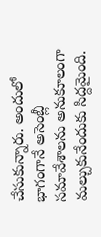చేసుకున్నారు. అందులో భాగంగానే అసెంబ్లీ సమావేశాలను అనుకూలంగా మల్చుకునేందుకు సిద్దమైంది.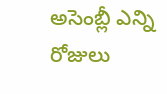అసెంబ్లీ ఎన్ని రోజులు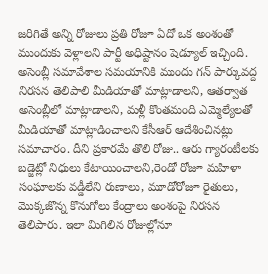జరిగితే అన్ని రోజులు ప్రతి రోజూ ఏదో ఒక అంశంతో ముందుకు వెళ్లాలని పార్టీ అధిష్టానం షెడ్యూల్ ఇచ్చింది. అసెంబ్లీ సమావేశాల సమయానికి ముందు గన్ పార్కువద్ద నిరసన తెలిపాలి మీడియాతో మాట్లాడాలని, ఆతర్వాత అసెంబ్లీలో మాట్లాడాలని, మళ్లీ కొంతమంది ఎమ్మెల్యేలతో మీడియాతో మాట్లాడించాలని కేసీఆర్ ఆదేశించినట్లు సమాచారం. దీని ప్రకారమే తొలి రోజు.. ఆరు గ్యారంటీలకు బడ్జెట్లో నిధులు కేటాయించాలని,రెండో రోజూ మహిళా సంఘాలకు వడ్డీలేని రుణాలు, మూడోరోజూ రైతులు, మొక్కజొన్న కొనుగోలు కేంద్రాలు అంశంపై నిరసన తెలిపారు. ఇలా మిగిలిన రోజుల్లోనూ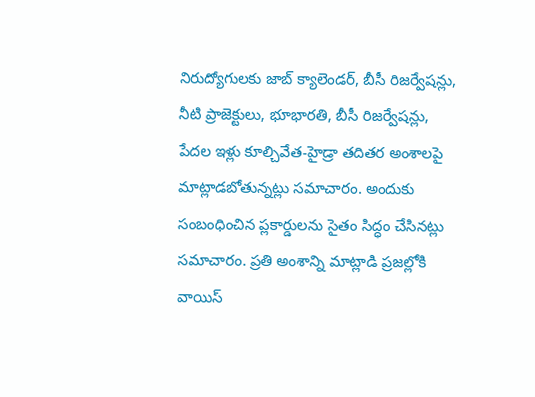నిరుద్యోగులకు జాబ్ క్యాలెండర్, బీసీ రిజర్వేషన్లు, నీటి ప్రాజెక్టులు, భూభారతి, బీసీ రిజర్వేషన్లు, పేదల ఇళ్లు కూల్చివేత-హైడ్రా తదితర అంశాలపై మాట్లాడబోతున్నట్లు సమాచారం. అందుకు సంబంధించిన ప్లకార్డులను సైతం సిద్ధం చేసినట్లు సమాచారం. ప్రతి అంశాన్ని మాట్లాడి ప్రజల్లోకి వాయిస్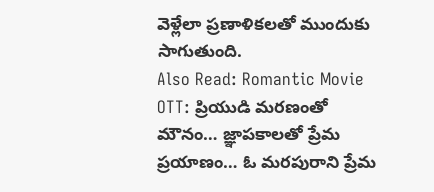వెళ్లేలా ప్రణాళికలతో ముందుకు సాగుతుంది.
Also Read: Romantic Movie OTT: ప్రియుడి మరణంతో మౌనం… జ్ఞాపకాలతో ప్రేమ ప్రయాణం… ఓ మరపురాని ప్రేమ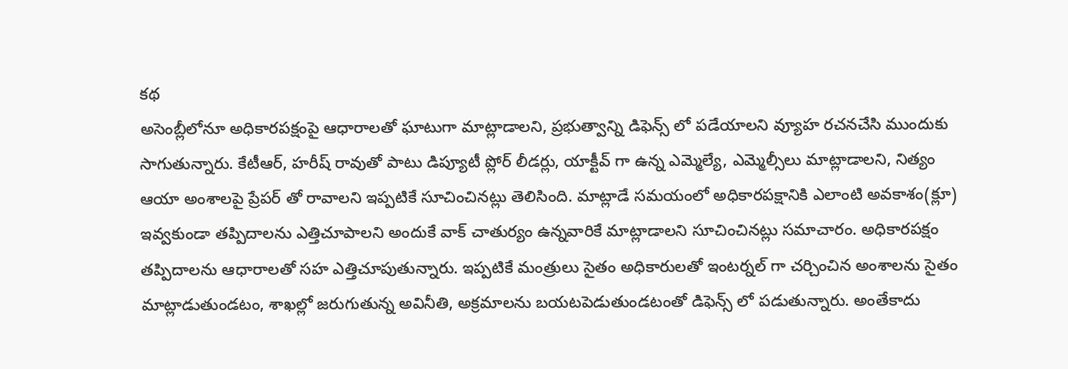కథ
అసెంబ్లీలోనూ అధికారపక్షంపై ఆధారాలతో ఘాటుగా మాట్లాడాలని, ప్రభుత్వాన్ని డిఫెన్స్ లో పడేయాలని వ్యూహ రచనచేసి ముందుకు సాగుతున్నారు. కేటీఆర్, హరీష్ రావుతో పాటు డిప్యూటీ ప్లోర్ లీడర్లు, యాక్టీవ్ గా ఉన్న ఎమ్మెల్యే, ఎమ్మెల్సీలు మాట్లాడాలని, నిత్యం ఆయా అంశాలపై ప్రేపర్ తో రావాలని ఇప్పటికే సూచించినట్లు తెలిసింది. మాట్లాడే సమయంలో అధికారపక్షానికి ఎలాంటి అవకాశం(క్లూ) ఇవ్వకుండా తప్పిదాలను ఎత్తిచూపాలని అందుకే వాక్ చాతుర్యం ఉన్నవారికే మాట్లాడాలని సూచించినట్లు సమాచారం. అధికారపక్షం తప్పిదాలను ఆధారాలతో సహ ఎత్తిచూపుతున్నారు. ఇప్పటికే మంత్రులు సైతం అధికారులతో ఇంటర్నల్ గా చర్చించిన అంశాలను సైతం మాట్లాడుతుండటం, శాఖల్లో జరుగుతున్న అవినీతి, అక్రమాలను బయటపెడుతుండటంతో డిఫెన్స్ లో పడుతున్నారు. అంతేకాదు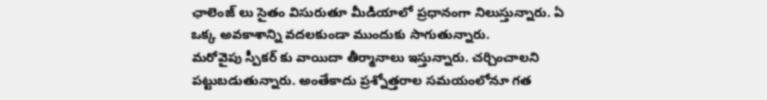ఛాలెంజ్ లు సైతం విసురుతూ మీడియాలో ప్రధానంగా నిలుస్తున్నారు. ఏ ఒక్క అవకాశాన్ని వదలకుండా ముందుకు సాగుతున్నారు.
మరోవైపు స్పీకర్ కు వాయిదా తీర్మానాలు ఇస్తున్నారు. చర్చించాలని పట్టుబడుతున్నారు. అంతేకాదు ప్రశ్నోత్తరాల సమయంలోనూ గత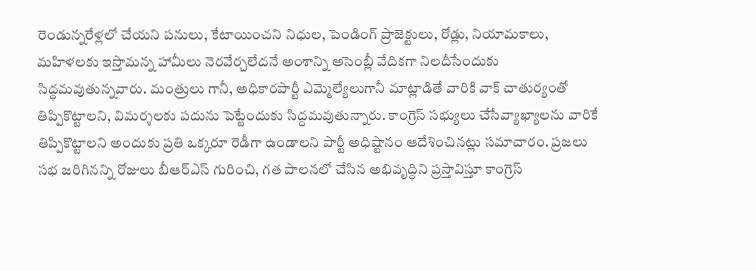రెండున్నరేళ్లలో చేయని పనులు, కేటాయించని నిధుల, పెండింగ్ ప్రాజెక్టులు, రోడ్లు, నియామకాలు, మహిళలకు ఇస్తామన్న హామీలు నెరవేర్చలేదనే అంశాన్ని అసెంబ్లీ వేదికగా నిలదీసేందుకు సిద్ధమవుతున్నవారు. మంత్రులు గానీ, అధికారపార్టీ ఎమ్మెల్యేలుగానీ మాట్లాడితే వారికి వాక్ చాతుర్యంతో తిప్పికొట్టాలని, విమర్శలకు పదును పెట్టేందుకు సిద్దమవుతున్నారు. కాంగ్రెస్ సభ్యులు చేసేవ్యాఖ్యాలను వారికే తిప్పికొట్టాలని అందుకు ప్రతి ఒక్కరూ రెడీగా ఉండాలని పార్టీ అధిష్టానం ఆదేశించినట్లు సమాచారం. ప్రజలు సభ జరిగినన్ని రోజులు బీఆర్ఎస్ గురించి, గత పాలనలో చేసిన అభివృద్ధిని ప్రస్తావిస్తూ కాంగ్రెస్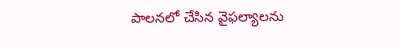పాలనలో చేసిన వైఫల్యాలను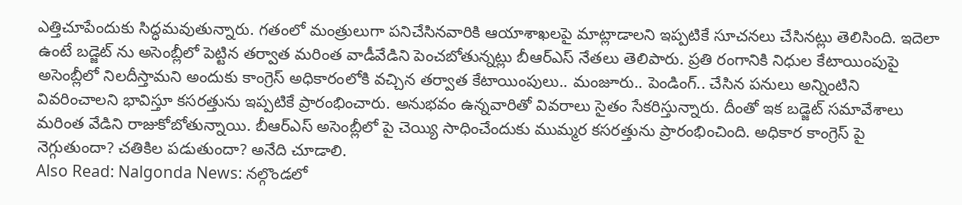ఎత్తిచూపేందుకు సిద్ధమవుతున్నారు. గతంలో మంత్రులుగా పనిచేసినవారికి ఆయాశాఖలపై మాట్లాడాలని ఇప్పటికే సూచనలు చేసినట్లు తెలిసింది. ఇదెలా ఉంటే బడ్జెట్ ను అసెంబ్లీలో పెట్టిన తర్వాత మరింత వాడీవేడిని పెంచబోతున్నట్లు బీఆర్ఎస్ నేతలు తెలిపారు. ప్రతి రంగానికి నిధుల కేటాయింపుపై అసెంబ్లీలో నిలదీస్తామని అందుకు కాంగ్రెస్ అధికారంలోకి వచ్చిన తర్వాత కేటాయింపులు.. మంజూరు.. పెండింగ్.. చేసిన పనులు అన్నింటిని వివరించాలని భావిస్తూ కసరత్తును ఇప్పటికే ప్రారంభించారు. అనుభవం ఉన్నవారితో వివరాలు సైతం సేకరిస్తున్నారు. దీంతో ఇక బడ్జెట్ సమావేశాలు మరింత వేడిని రాజుకోబోతున్నాయి. బీఆర్ఎస్ అసెంబ్లీలో పై చెయ్యి సాధించేందుకు ముమ్మర కసరత్తును ప్రారంభించింది. అధికార కాంగ్రెస్ పై నెగ్గుతుందా? చతికిల పడుతుందా? అనేది చూడాలి.
Also Read: Nalgonda News: నల్గొండలో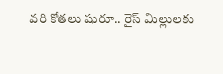వరి కోతలు షురూ.. రైస్ మిల్లులకు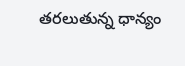తరలుతున్న ధాన్యం